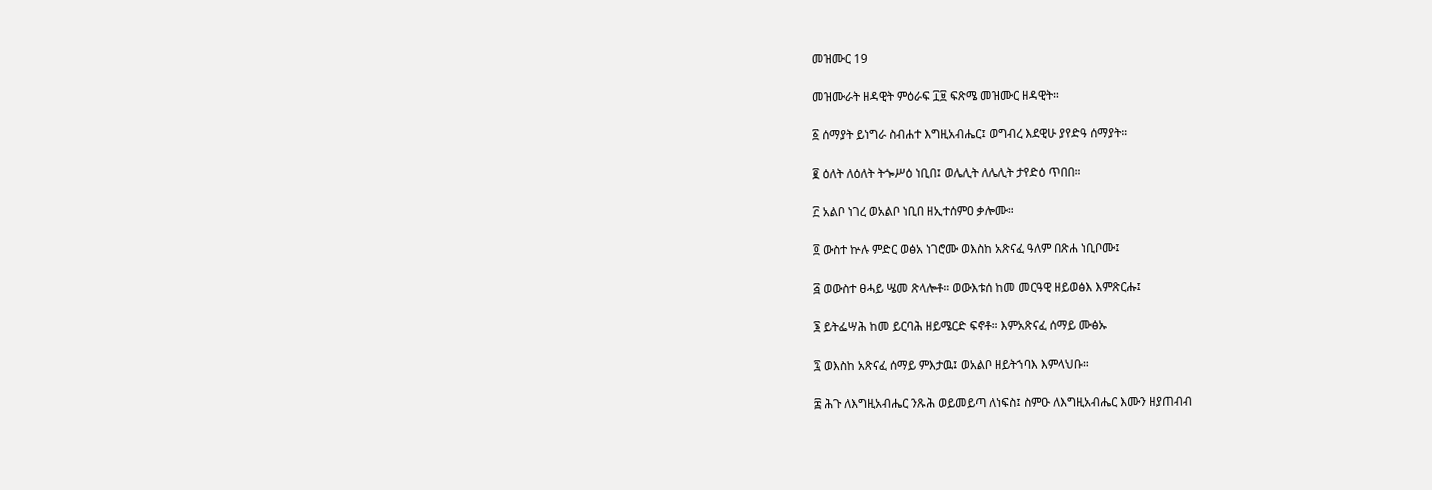መዝሙር 19

መዝሙራት ዘዳዊት ምዕራፍ ፲፱ ፍጽሜ መዝሙር ዘዳዊት።

፩ ሰማያት ይነግራ ስብሐተ እግዚአብሔር፤ ወግብረ እደዊሁ ያየድዓ ሰማያት።

፪ ዕለት ለዕለት ትጐሥዕ ነቢበ፤ ወሌሊት ለሌሊት ታየድዕ ጥበበ።

፫ አልቦ ነገረ ወአልቦ ነቢበ ዘኢተሰምዐ ቃሎሙ።

፬ ውስተ ኵሉ ምድር ወፅአ ነገሮሙ ወእስከ አጽናፈ ዓለም በጽሐ ነቢቦሙ፤

፭ ወውስተ ፀሓይ ሤመ ጽላሎቶ። ወውእቱሰ ከመ መርዓዊ ዘይወፅእ እምጽርሑ፤

፮ ይትፌሣሕ ከመ ይርባሕ ዘይሜርድ ፍኖቶ። እምአጽናፈ ሰማይ ሙፅኡ

፯ ወእስከ አጽናፈ ሰማይ ምእታዉ፤ ወአልቦ ዘይትኀባእ እምላህቡ።

፰ ሕጉ ለእግዚአብሔር ንጹሕ ወይመይጣ ለነፍስ፤ ስምዑ ለእግዚአብሔር እሙን ዘያጠብብ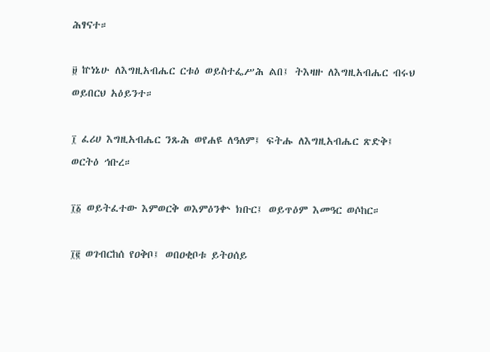ሕፃናተ።

፱ ኵነኔሁ ለእግዚአብሔር ርቱዕ ወይስተፌሥሕ ልበ፤ ትእዛዙ ለእግዚአብሔር ብሩህ ወይበርህ አዕይንተ።

፲ ፈሪሀ እግዚአብሔር ንጹሕ ወየሐዩ ለዓለም፤ ፍትሑ ለእግዚአብሔር ጽድቅ፤ ወርትዕ ኅቡረ።

፲፩ ወይትፈተው እምወርቅ ወእምዕንቍ ክቡር፤ ወይጥዕም እመዓር ወሶከር።

፲፪ ወገብርከሰ የዐቅቦ፤ ወበዐቂቦቱ ይትዐሰይ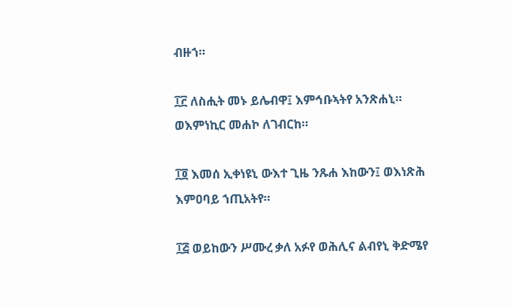ብዙኀ።

፲፫ ለስሒት መኑ ይሌብዋ፤ እምኅቡኣትየ አንጽሐኒ። ወእምነኪር መሐኮ ለገብርከ።

፲፬ እመሰ ኢቀነዩኒ ውእተ ጊዜ ንጹሐ እከውን፤ ወእነጽሕ እምዐባይ ኀጢአትየ።

፲፭ ወይከውን ሥሙረ ቃለ አፉየ ወሕሊና ልብየኒ ቅድሜየ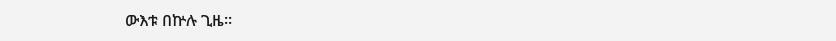ውእቱ በኵሉ ጊዜ።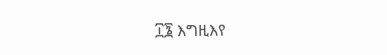፲፮ እግዚእየ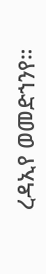ረዳኢየ ወመድኀንየ።